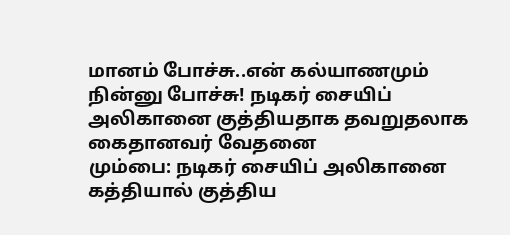மானம் போச்சு..என் கல்யாணமும் நின்னு போச்சு! நடிகர் சையிப் அலிகானை குத்தியதாக தவறுதலாக கைதானவர் வேதனை
மும்பை: நடிகர் சையிப் அலிகானை கத்தியால் குத்திய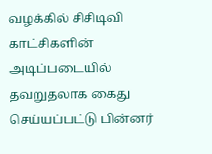வழக்கில் சிசிடிவி காட்சிகளின் அடிப்படையில் தவறுதலாக கைது செய்யப்பட்டு பின்னர்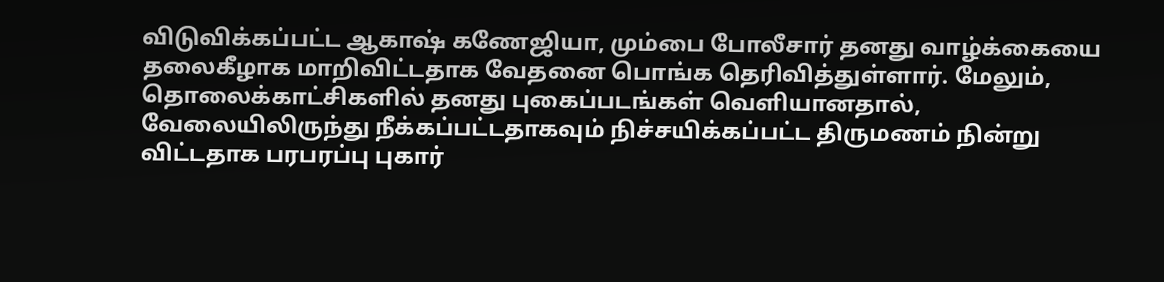விடுவிக்கப்பட்ட ஆகாஷ் கணேஜியா, மும்பை போலீசார் தனது வாழ்க்கையை தலைகீழாக மாறிவிட்டதாக வேதனை பொங்க தெரிவித்துள்ளார். மேலும், தொலைக்காட்சிகளில் தனது புகைப்படங்கள் வெளியானதால், வேலையிலிருந்து நீக்கப்பட்டதாகவும் நிச்சயிக்கப்பட்ட திருமணம் நின்று விட்டதாக பரபரப்பு புகார்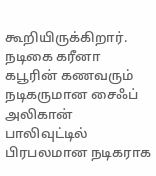கூறியிருக்கிறார்.
நடிகை கரீனா கபூரின் கணவரும் நடிகருமான சைஃப் அலிகான் பாலிவுட்டில் பிரபலமான நடிகராக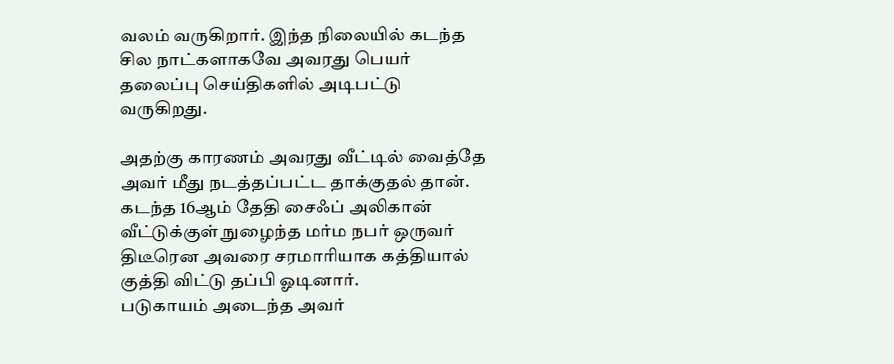வலம் வருகிறார். இந்த நிலையில் கடந்த சில நாட்களாகவே அவரது பெயர் தலைப்பு செய்திகளில் அடிபட்டு வருகிறது.

அதற்கு காரணம் அவரது வீட்டில் வைத்தே அவர் மீது நடத்தப்பட்ட தாக்குதல் தான். கடந்த 16ஆம் தேதி சைஃப் அலிகான் வீட்டுக்குள் நுழைந்த மர்ம நபர் ஒருவர் திடீரென அவரை சரமாரியாக கத்தியால் குத்தி விட்டு தப்பி ஓடினார்.
படுகாயம் அடைந்த அவர்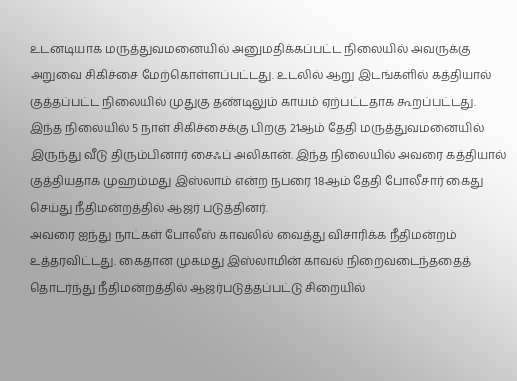உடனடியாக மருத்துவமனையில் அனுமதிக்கப்பட்ட நிலையில் அவருக்கு அறுவை சிகிச்சை மேற்கொள்ளப்பட்டது. உடலில் ஆறு இடங்களில் கத்தியால் குத்தப்பட்ட நிலையில் முதுகு தண்டிலும் காயம் ஏற்பட்டதாக கூறப்பட்டது. இந்த நிலையில் 5 நாள் சிகிச்சைக்கு பிறகு 21ஆம் தேதி மருத்துவமனையில் இருந்து வீடு திரும்பினார் சைஃப் அலிகான். இந்த நிலையில் அவரை கத்தியால் குத்தியதாக முஹம்மது இஸ்லாம் என்ற நபரை 18ஆம் தேதி போலீசார் கைது செய்து நீதிமன்றத்தில் ஆஜர் படுத்தினர்.
அவரை ஐந்து நாட்கள் போலீஸ் காவலில் வைத்து விசாரிக்க நீதிமன்றம் உத்தரவிட்டது. கைதான முகமது இஸ்லாமின் காவல் நிறைவடைந்ததைத் தொடர்ந்து நீதிமன்றத்தில் ஆஜர்படுத்தப்பட்டு சிறையில்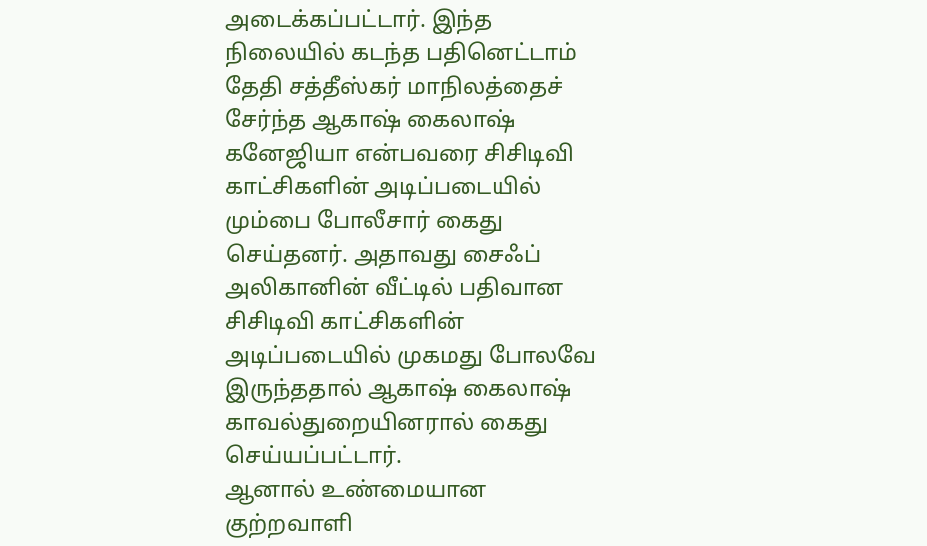அடைக்கப்பட்டார். இந்த நிலையில் கடந்த பதினெட்டாம் தேதி சத்தீஸ்கர் மாநிலத்தைச் சேர்ந்த ஆகாஷ் கைலாஷ் கனேஜியா என்பவரை சிசிடிவி காட்சிகளின் அடிப்படையில் மும்பை போலீசார் கைது செய்தனர். அதாவது சைஃப் அலிகானின் வீட்டில் பதிவான சிசிடிவி காட்சிகளின் அடிப்படையில் முகமது போலவே இருந்ததால் ஆகாஷ் கைலாஷ் காவல்துறையினரால் கைது செய்யப்பட்டார்.
ஆனால் உண்மையான குற்றவாளி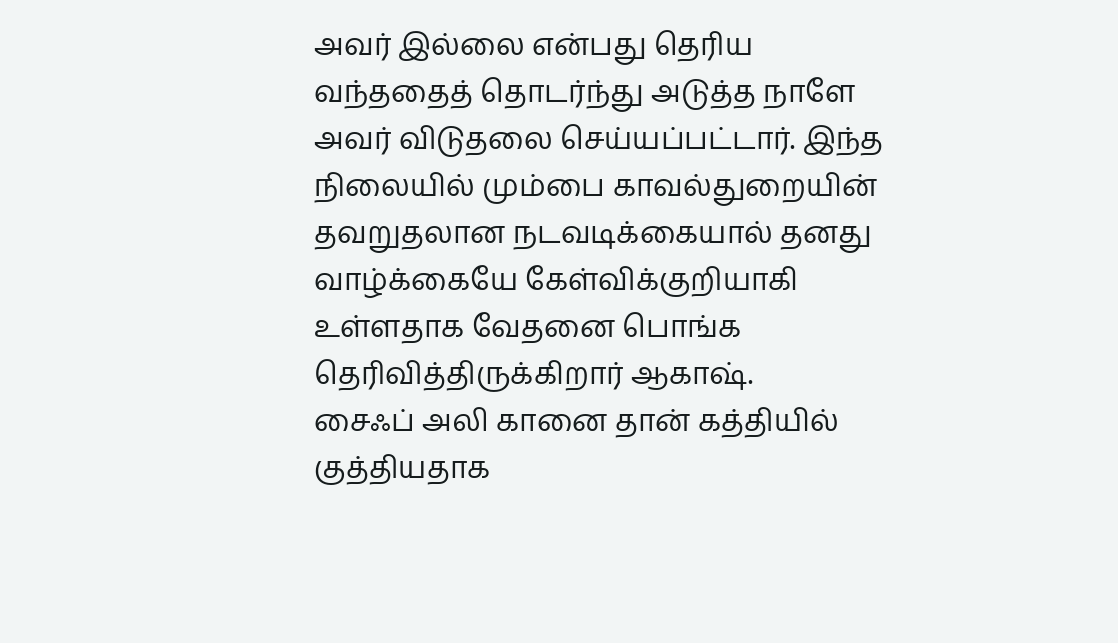அவர் இல்லை என்பது தெரிய வந்ததைத் தொடர்ந்து அடுத்த நாளே அவர் விடுதலை செய்யப்பட்டார். இந்த நிலையில் மும்பை காவல்துறையின் தவறுதலான நடவடிக்கையால் தனது வாழ்க்கையே கேள்விக்குறியாகி உள்ளதாக வேதனை பொங்க தெரிவித்திருக்கிறார் ஆகாஷ்.
சைஃப் அலி கானை தான் கத்தியில் குத்தியதாக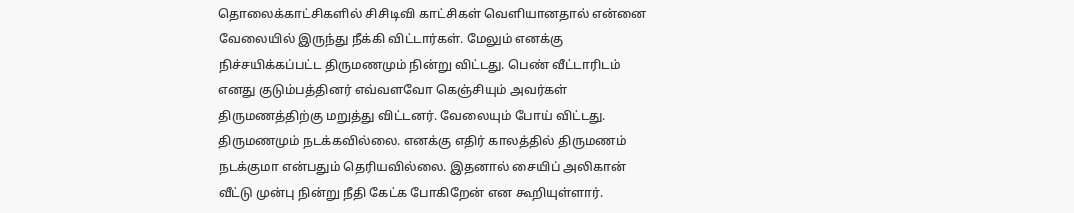தொலைக்காட்சிகளில் சிசிடிவி காட்சிகள் வெளியானதால் என்னை வேலையில் இருந்து நீக்கி விட்டார்கள். மேலும் எனக்கு நிச்சயிக்கப்பட்ட திருமணமும் நின்று விட்டது. பெண் வீட்டாரிடம் எனது குடும்பத்தினர் எவ்வளவோ கெஞ்சியும் அவர்கள் திருமணத்திற்கு மறுத்து விட்டனர். வேலையும் போய் விட்டது. திருமணமும் நடக்கவில்லை. எனக்கு எதிர் காலத்தில் திருமணம் நடக்குமா என்பதும் தெரியவில்லை. இதனால் சையிப் அலிகான் வீட்டு முன்பு நின்று நீதி கேட்க போகிறேன் என கூறியுள்ளார்.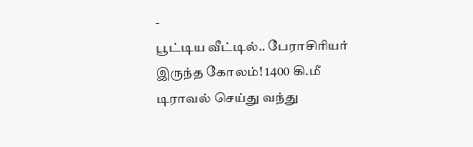-
பூட்டிய வீட்டில்.. பேராசிரியர் இருந்த கோலம்! 1400 கி.மீ டிராவல் செய்து வந்து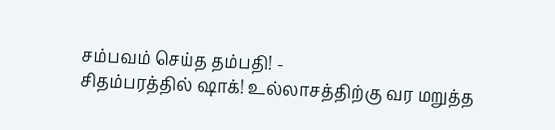சம்பவம் செய்த தம்பதி! -
சிதம்பரத்தில் ஷாக்! உல்லாசத்திற்கு வர மறுத்த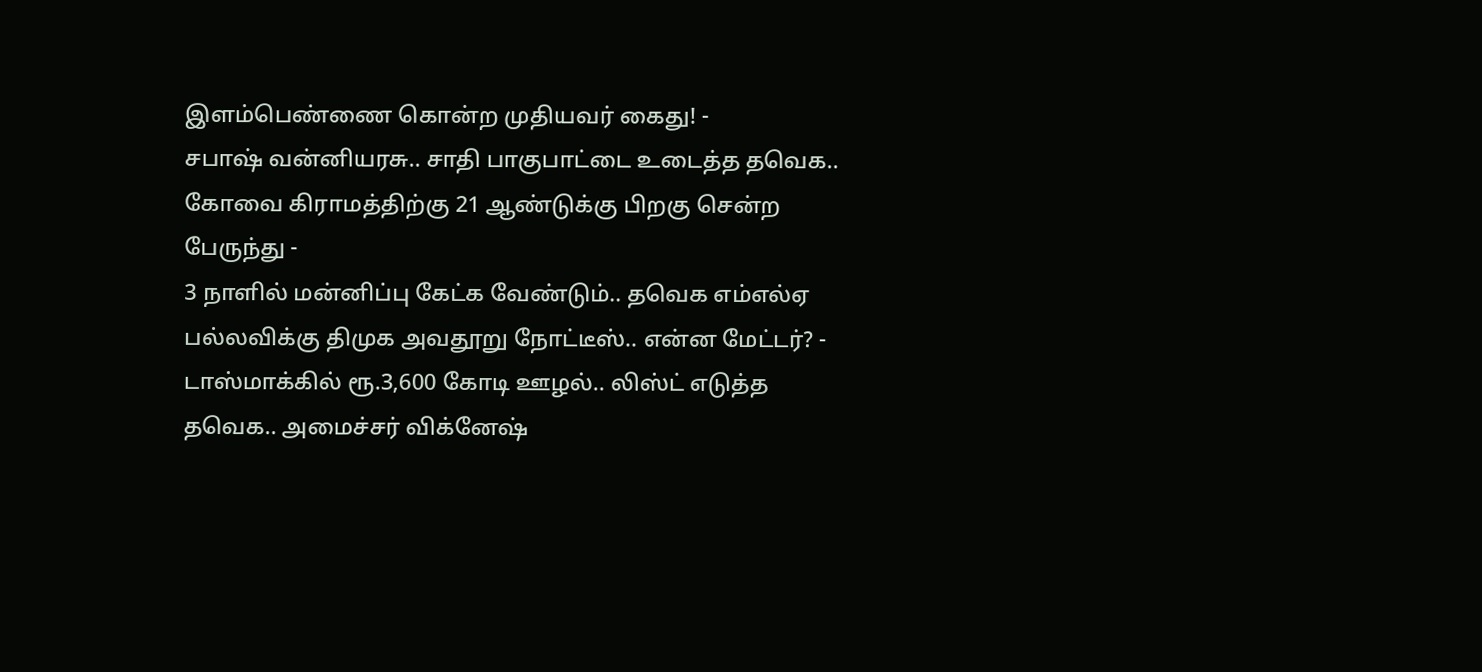இளம்பெண்ணை கொன்ற முதியவர் கைது! -
சபாஷ் வன்னியரசு.. சாதி பாகுபாட்டை உடைத்த தவெக.. கோவை கிராமத்திற்கு 21 ஆண்டுக்கு பிறகு சென்ற பேருந்து -
3 நாளில் மன்னிப்பு கேட்க வேண்டும்.. தவெக எம்எல்ஏ பல்லவிக்கு திமுக அவதூறு நோட்டீஸ்.. என்ன மேட்டர்? -
டாஸ்மாக்கில் ரூ.3,600 கோடி ஊழல்.. லிஸ்ட் எடுத்த தவெக.. அமைச்சர் விக்னேஷ்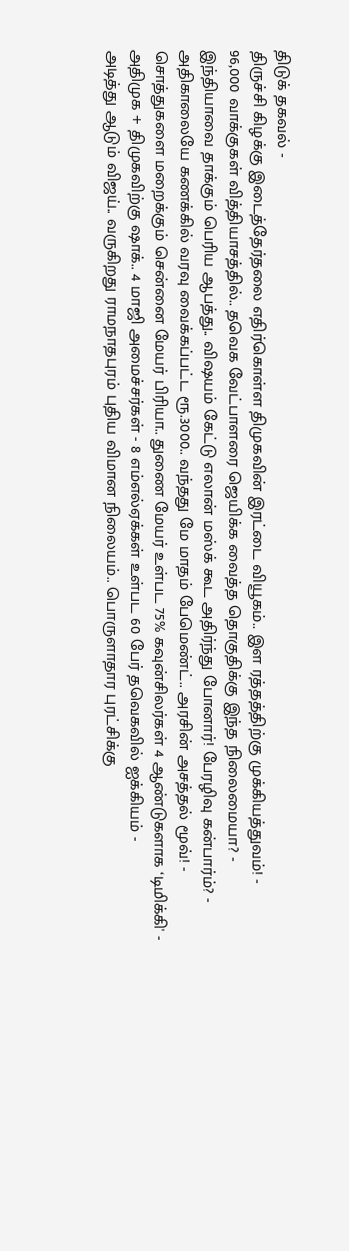திடுக் தகவல் -
திருச்சி கிழக்கு இடைத்தேர்தலை எதிர்கொள்ள திமுகவின் இரட்டை வியூகம்.. இள ரத்தத்திற்கு முக்கியத்துவம்! -
96,000 வாக்குகள் வித்தியாசத்தில்.. தவெக வேட்பாளரை ஜெயிக்க வைத்த தொகுதிக்கு இந்த நிலைமையா? -
இந்தியாவை தாக்கும் பெரிய ஆபத்து.. விஷயம் கேட்டு எலான் மஸ்க் கூட அதிர்ந்து போனார்! பேரழிவு கன்பார்ம்? -
அதிகாலையே கணக்கில் வரவு வைக்கப்பட்ட ரூ.3000.. வந்தது மே மாதம் பேமெண்ட்.. அரசின் அசத்தல் மூவ்! -
சொத்துகளை மறைக்கும் சென்னை மேயர் பிரியா.. துணை மேயர் உள்பட 75% கவுன்சிலர்கள் 4 ஆண்டுகளாக ‘டிமிக்கி' -
அதிமுக + திமுகவிற்கு ஷாக்.. 4 மாஜி அமைச்சர்கள் - 8 எம்எல்ஏக்கள் உள்பட 60 பேர் தவெகவில் ஐக்கியம் -
அடித்து ஆடும் விஜய்.. வருகிறது ராமநாதபுரம் புதிய விமான நிலையம்.. பொருளாதார புரட்சிக்கு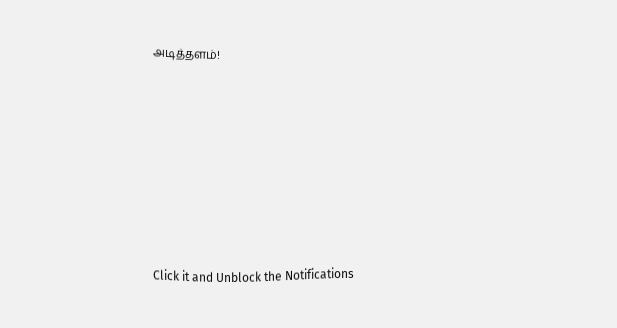அடித்தளம்!












Click it and Unblock the Notifications